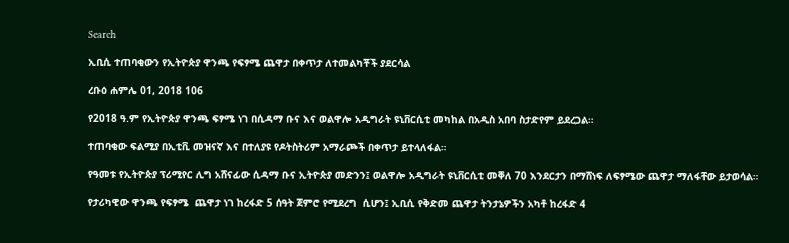Search

ኢቢሲ ተጠባቂውን የኢትዮጵያ ዋንጫ የፍፃሜ ጨዋታ በቀጥታ ለተመልካቾች ያደርሳል

ረቡዕ ሐምሌ 01, 2018 106

የ2018 ዓ.ም የኢትዮጵያ ዋንጫ ፍፃሜ ነገ በሲዳማ ቡና እና ወልዋሎ አዲግራት ዩኒቨርሲቲ መካከል በአዲስ አበባ ስታድየም ይደረጋል።

ተጠባቂው ፍልሚያ በኢቲቪ መዝናኛ እና በተለያዩ የዶትስትሪም አማራጮች በቀጥታ ይተላለፋል።

የዓመቱ የኢትዮጵያ ፕሪሚየር ሊግ አሸናፊው ሲዳማ ቡና ኢትዮጵያ መድንን፤ ወልዋሎ አዲግራት ዩኒቨርሲቲ መቐለ 70 እንደርታን በማሸነፍ ለፍፃሜው ጨዋታ ማለፋቸው ይታወሳል።

የታሪካዊው ዋንጫ የፍፃሜ  ጨዋታ ነገ ከረፋድ 5 ሰዓት ጀምሮ የሚደረግ  ሲሆን፤ ኢቢሲ የቅድመ ጨዋታ ትንታኔዎችን አካቶ ከረፋድ 4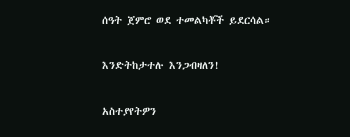ሰዓት ጀምሮ ወደ ተመልካቾች ይደርሳል።

እንድትከታተሉ እንጋብዛለን!

አስተያየትዎን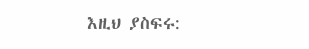እዚህ ያስፍሩ: